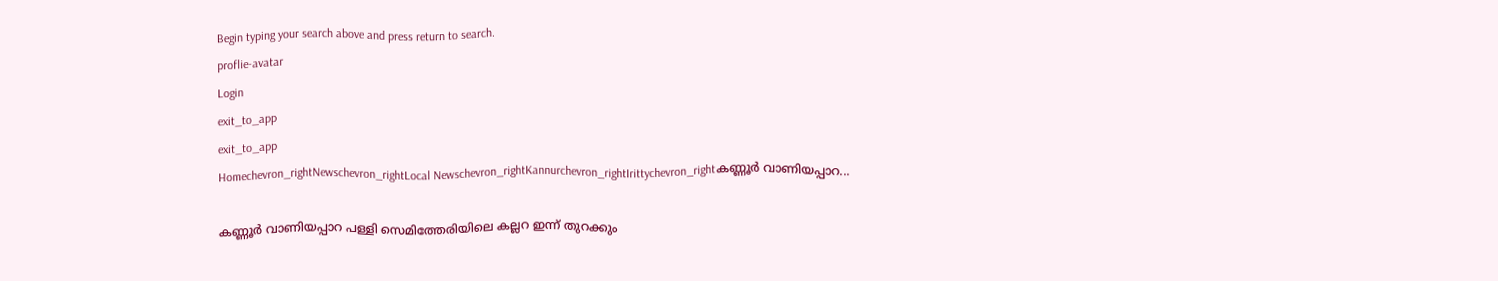Begin typing your search above and press return to search.
proflie-avatar
Login
exit_to_app
exit_to_app
Homechevron_rightNewschevron_rightLocal Newschevron_rightKannurchevron_rightIrittychevron_rightകണ്ണൂർ വാണിയപ്പാറ...

കണ്ണൂർ വാണിയപ്പാറ പള്ളി സെമിത്തേരിയിലെ കല്ലറ ഇന്ന് തുറക്കും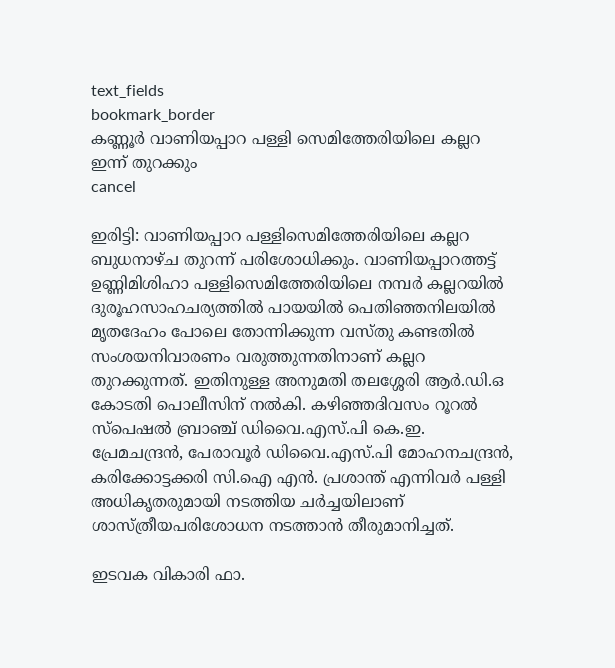text_fields
bookmark_border
കണ്ണൂർ വാണിയപ്പാറ പള്ളി സെമിത്തേരിയിലെ കല്ലറ ഇന്ന് തുറക്കും
cancel

ഇരിട്ടി: വാണിയപ്പാറ പള്ളിസെമിത്തേരിയിലെ കല്ലറ ബുധനാഴ്ച തുറന്ന് പരിശോധിക്കും. വാണിയപ്പാറത്തട്ട് ഉണ്ണിമിശിഹാ പള്ളിസെമിത്തേരിയിലെ നമ്പർ കല്ലറയിൽ ദുരൂഹസാഹചര്യത്തിൽ പായയിൽ പെതിഞ്ഞനിലയിൽ മൃതദേഹം പോലെ തോന്നിക്കുന്ന വസ്തു കണ്ടതിൽ സംശയനിവാരണം വരുത്തുന്നതിനാണ് കല്ലറ തുറക്കുന്നത്. ഇതിനുള്ള അനുമതി തലശ്ശേരി ആർ.ഡി.ഒ കോടതി പൊലീസിന് നൽകി. കഴിഞ്ഞദിവസം റൂറൽ സ്‌പെഷൽ ബ്രാഞ്ച് ഡിവൈ.എസ്.പി കെ.ഇ. പ്രേമചന്ദ്രൻ, പേരാവൂർ ഡിവൈ.എസ്.പി മോഹനചന്ദ്രൻ, കരിക്കോട്ടക്കരി സി.ഐ എൻ. പ്രശാന്ത് എന്നിവർ പള്ളി അധികൃതരുമായി നടത്തിയ ചർച്ചയിലാണ് ശാസ്ത്രീയപരിശോധന നടത്താൻ തീരുമാനിച്ചത്.

ഇടവക വികാരി ഫാ.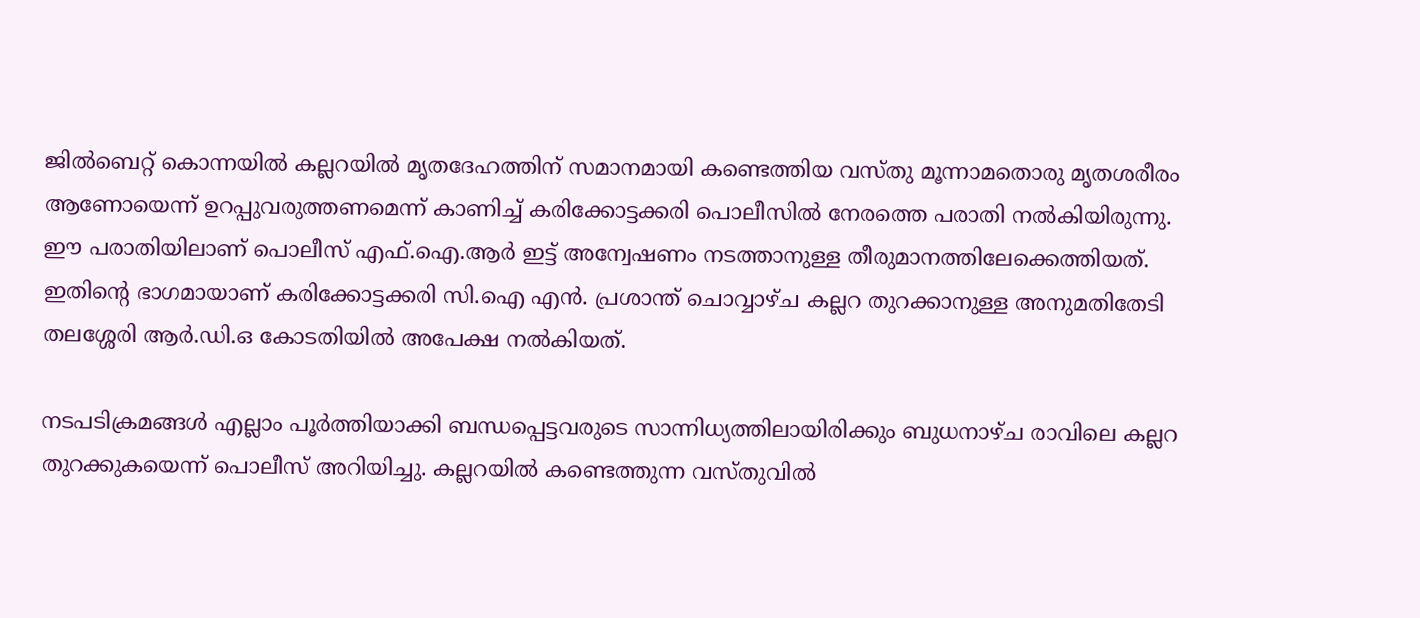ജിൽബെറ്റ് കൊന്നയിൽ കല്ലറയിൽ മൃതദേഹത്തിന് സമാനമായി കണ്ടെത്തിയ വസ്തു മൂന്നാമതൊരു മൃതശരീരം ആണോയെന്ന് ഉറപ്പുവരുത്തണമെന്ന് കാണിച്ച് കരിക്കോട്ടക്കരി പൊലീസിൽ നേരത്തെ പരാതി നൽകിയിരുന്നു. ഈ പരാതിയിലാണ് പൊലീസ് എഫ്.ഐ.ആർ ഇട്ട് അന്വേഷണം നടത്താനുള്ള തീരുമാനത്തിലേക്കെത്തിയത്. ഇതിന്റെ ഭാഗമായാണ് കരിക്കോട്ടക്കരി സി.ഐ എൻ. പ്രശാന്ത് ചൊവ്വാഴ്ച കല്ലറ തുറക്കാനുള്ള അനുമതിതേടി തലശ്ശേരി ആർ.ഡി.ഒ കോടതിയിൽ അപേക്ഷ നൽകിയത്.

നടപടിക്രമങ്ങൾ എല്ലാം പൂർത്തിയാക്കി ബന്ധപ്പെട്ടവരുടെ സാന്നിധ്യത്തിലായിരിക്കും ബുധനാഴ്ച രാവിലെ കല്ലറ തുറക്കുകയെന്ന് പൊലീസ് അറിയിച്ചു. കല്ലറയിൽ കണ്ടെത്തുന്ന വസ്തുവിൽ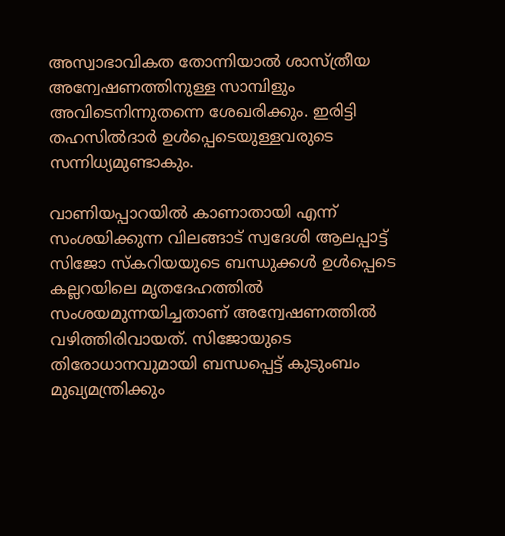അസ്വാഭാവികത തോന്നിയാൽ ശാസ്ത്രീയ അന്വേഷണത്തിനുള്ള സാമ്പിളും അവിടെനിന്നുതന്നെ ശേഖരിക്കും. ഇരിട്ടി തഹസിൽദാർ ഉൾപ്പെടെയുള്ളവരുടെ സന്നിധ്യമുണ്ടാകും.

വാണിയപ്പാറയിൽ കാണാതായി എന്ന് സംശയിക്കുന്ന വിലങ്ങാട് സ്വദേശി ആലപ്പാട്ട് സിജോ സ്‌കറിയയുടെ ബന്ധുക്കൾ ഉൾപ്പെടെ കല്ലറയിലെ മൃതദേഹത്തിൽ സംശയമുന്നയിച്ചതാണ് അന്വേഷണത്തിൽ വഴിത്തിരിവായത്. സിജോയുടെ തിരോധാനവുമായി ബന്ധപ്പെട്ട് കുടുംബം മുഖ്യമന്ത്രിക്കും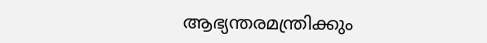ആഭ്യന്തരമന്ത്രിക്കും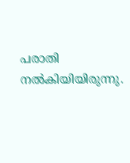പരാതി നൽകിയിയിരുന്നു.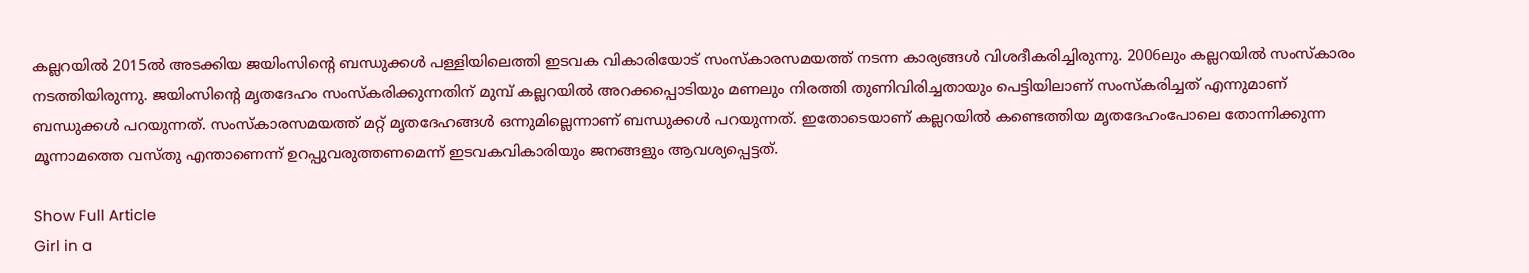കല്ലറയിൽ 2015ൽ അടക്കിയ ജയിംസിന്റെ ബന്ധുക്കൾ പള്ളിയിലെത്തി ഇടവക വികാരിയോട് സംസ്‌കാരസമയത്ത് നടന്ന കാര്യങ്ങൾ വിശദീകരിച്ചിരുന്നു. 2006ലും കല്ലറയിൽ സംസ്‌കാരം നടത്തിയിരുന്നു. ജയിംസിന്റെ മൃതദേഹം സംസ്‌കരിക്കുന്നതിന് മുമ്പ് കല്ലറയിൽ അറക്കപ്പൊടിയും മണലും നിരത്തി തുണിവിരിച്ചതായും പെട്ടിയിലാണ് സംസ്‌കരിച്ചത് എന്നുമാണ് ബന്ധുക്കൾ പറയുന്നത്. സംസ്‌കാരസമയത്ത് മറ്റ് മൃതദേഹങ്ങൾ ഒന്നുമില്ലെന്നാണ് ബന്ധുക്കൾ പറയുന്നത്. ഇതോടെയാണ് കല്ലറയിൽ കണ്ടെത്തിയ മൃതദേഹംപോലെ തോന്നിക്കുന്ന മൂന്നാമത്തെ വസ്തു എന്താണെന്ന് ഉറപ്പുവരുത്തണമെന്ന് ഇടവകവികാരിയും ജനങ്ങളും ആവശ്യപ്പെട്ടത്.

Show Full Article
Girl in a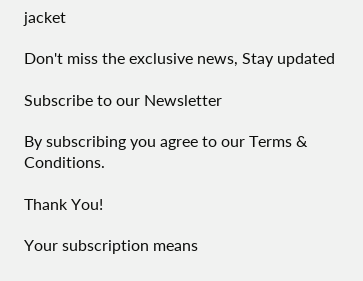jacket

Don't miss the exclusive news, Stay updated

Subscribe to our Newsletter

By subscribing you agree to our Terms & Conditions.

Thank You!

Your subscription means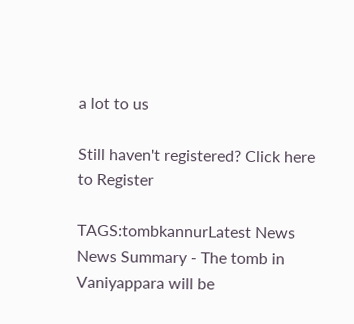a lot to us

Still haven't registered? Click here to Register

TAGS:tombkannurLatest News
News Summary - The tomb in Vaniyappara will be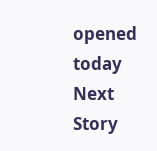opened today
Next Story